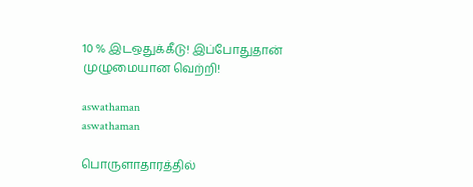10 % இடஒதுக்கீடு! இப்போதுதான் முழுமையான வெற்றி!

aswathaman
aswathaman

பொருளாதாரத்தில்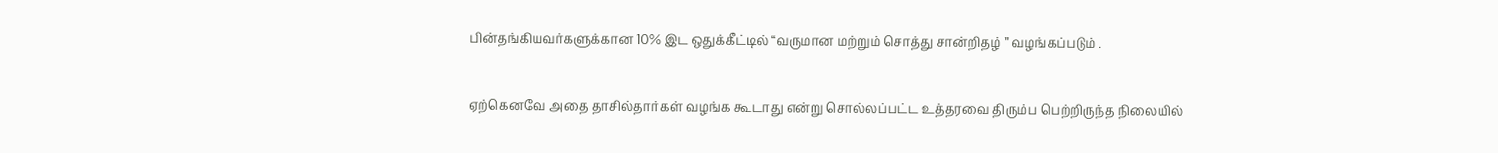பின்தங்கியவர்களுக்கான 10% இட ஒதுக்கீட்டில் “வருமான மற்றும் சொத்து சான்றிதழ் ” வழங்கப்படும் .

ஏற்கெனவே அதை தாசில்தார்கள் வழங்க கூடாது என்று சொல்லப்பட்ட உத்தரவை திரும்ப பெற்றிருந்த நிலையில்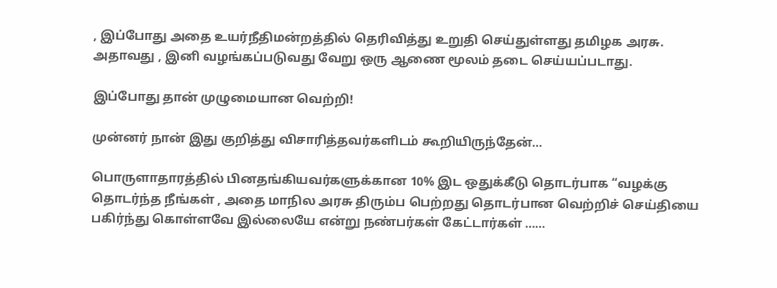, இப்போது அதை உயர்நீதிமன்றத்தில் தெரிவித்து உறுதி செய்துள்ளது தமிழக அரசு. அதாவது , இனி வழங்கப்படுவது வேறு ஒரு ஆணை மூலம் தடை செய்யப்படாது.

இப்போது தான் முழுமையான வெற்றி!

முன்னர் நான் இது குறித்து விசாரித்தவர்களிடம் கூறியிருந்தேன்…

பொருளாதாரத்தில் பினதங்கியவர்களுக்கான 10% இட ஒதுக்கீடு தொடர்பாக “வழக்கு தொடர்ந்த நீங்கள் , அதை மாநில அரசு திரும்ப பெற்றது தொடர்பான வெற்றிச் செய்தியை பகிர்ந்து கொள்ளவே இல்லையே என்று நண்பர்கள் கேட்டார்கள் ……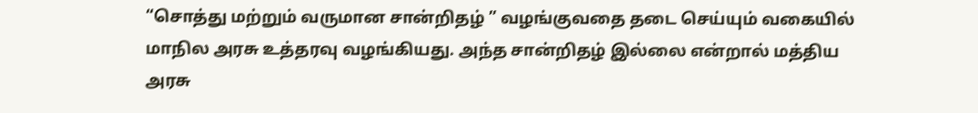“சொத்து மற்றும் வருமான சான்றிதழ் ” வழங்குவதை தடை செய்யும் வகையில் மாநில அரசு உத்தரவு வழங்கியது. அந்த சான்றிதழ் இல்லை என்றால் மத்திய அரசு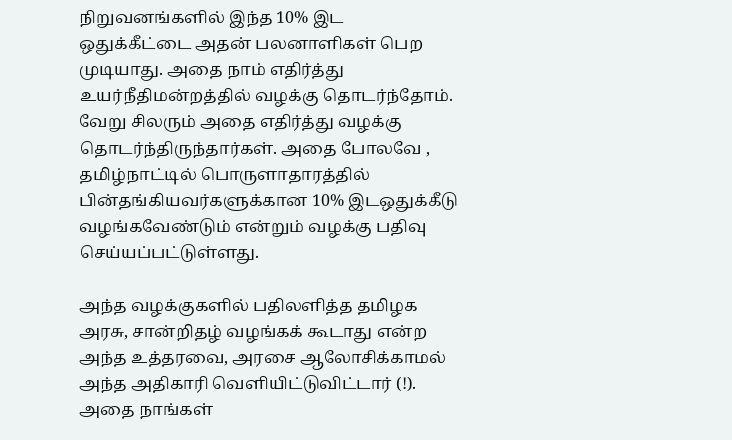நிறுவனங்களில் இந்த 10% இட ஒதுக்கீட்டை அதன் பலனாளிகள் பெற முடியாது. அதை நாம் எதிர்த்து உயர்நீதிமன்றத்தில் வழக்கு தொடர்ந்தோம். வேறு சிலரும் அதை எதிர்த்து வழக்கு தொடர்ந்திருந்தார்கள். அதை போலவே , தமிழ்நாட்டில் பொருளாதாரத்தில் பின்தங்கியவர்களுக்கான 10% இடஒதுக்கீடு வழங்கவேண்டும் என்றும் வழக்கு பதிவு செய்யப்பட்டுள்ளது.

அந்த வழக்குகளில் பதிலளித்த தமிழக அரசு, சான்றிதழ் வழங்கக் கூடாது என்ற அந்த உத்தரவை, அரசை ஆலோசிக்காமல் அந்த அதிகாரி வெளியிட்டுவிட்டார் (!).
அதை நாங்கள்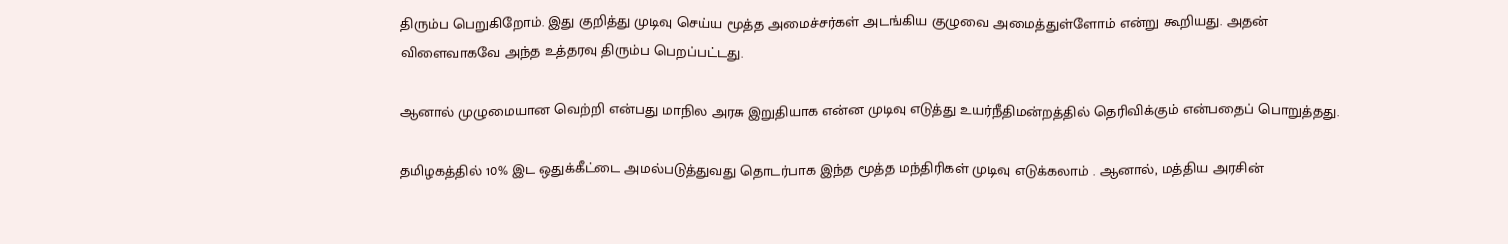திரும்ப பெறுகிறோம். இது குறித்து முடிவு செய்ய மூத்த அமைச்சர்கள் அடங்கிய குழுவை அமைத்துள்ளோம் என்று கூறியது. அதன் விளைவாகவே அந்த உத்தரவு திரும்ப பெறப்பட்டது.

ஆனால் முழுமையான வெற்றி என்பது மாநில அரசு இறுதியாக என்ன முடிவு எடுத்து உயர்நீதிமன்றத்தில் தெரிவிக்கும் என்பதைப் பொறுத்தது.

தமிழகத்தில் 10% இட ஒதுக்கீட்டை அமல்படுத்துவது தொடர்பாக இந்த மூத்த மந்திரிகள் முடிவு எடுக்கலாம் . ஆனால், மத்திய அரசின்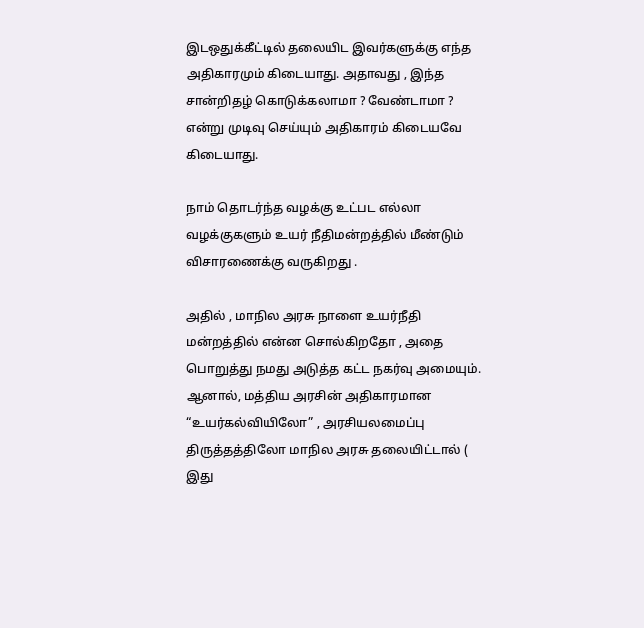இடஒதுக்கீட்டில் தலையிட இவர்களுக்கு எந்த அதிகாரமும் கிடையாது. அதாவது , இந்த சான்றிதழ் கொடுக்கலாமா ? வேண்டாமா ? என்று முடிவு செய்யும் அதிகாரம் கிடையவே கிடையாது.

நாம் தொடர்ந்த வழக்கு உட்பட எல்லா வழக்குகளும் உயர் நீதிமன்றத்தில் மீண்டும் விசாரணைக்கு வருகிறது .

அதில் , மாநில அரசு நாளை உயர்நீதி மன்றத்தில் என்ன சொல்கிறதோ , அதை பொறுத்து நமது அடுத்த கட்ட நகர்வு அமையும். ஆனால், மத்திய அரசின் அதிகாரமான “உயர்கல்வியிலோ” , அரசியலமைப்பு திருத்தத்திலோ மாநில அரசு தலையிட்டால் ( இது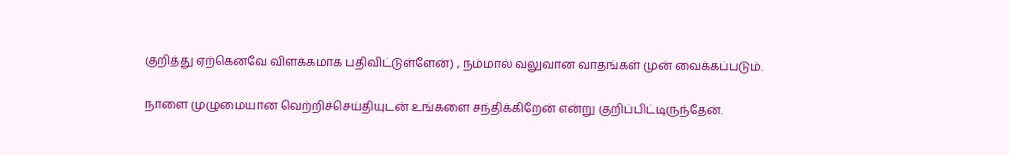குறித்து ஏற்கெனவே விளக்கமாக பதிவிட்டுள்ளேன்) , நம்மால் வலுவான வாதங்கள் முன் வைக்கப்படும்.

நாளை முழுமையான வெற்றிச்செய்தியுடன் உங்களை சந்திக்கிறேன் என்று குறிப்பிட்டிருந்தேன்.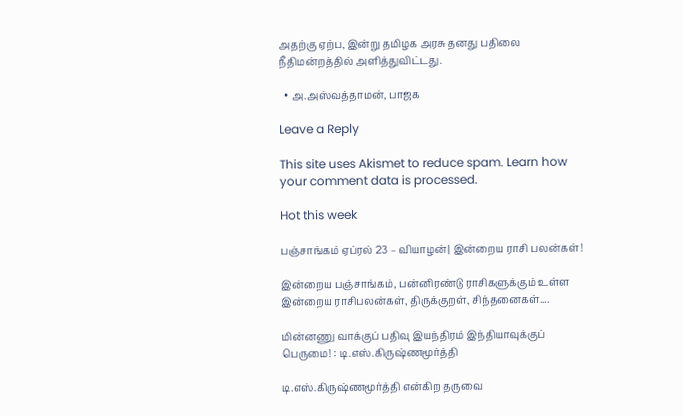அதற்கு ஏற்ப, இன்று தமிழக அரசு தனது பதிலை நீதிமன்றத்தில் அளித்துவிட்டது.

  • அ.அஸ்வத்தாமன், பாஜக

Leave a Reply

This site uses Akismet to reduce spam. Learn how your comment data is processed.

Hot this week

பஞ்சாங்கம் ஏப்ரல் 23 – வியாழன்| இன்றைய ராசி பலன்கள்!

இன்றைய பஞ்சாங்கம், பன்னிரண்டு ராசிகளுக்கும் உள்ள இன்றைய ராசிபலன்கள், திருக்குறள், சிந்தனைகள்....

மின்னணு வாக்குப் பதிவு இயந்திரம் இந்தியாவுக்குப் பெருமை! : டி.எஸ்.கிருஷ்ணமூர்த்தி

டி.எஸ்.கிருஷ்ணமூர்த்தி என்கிற தருவை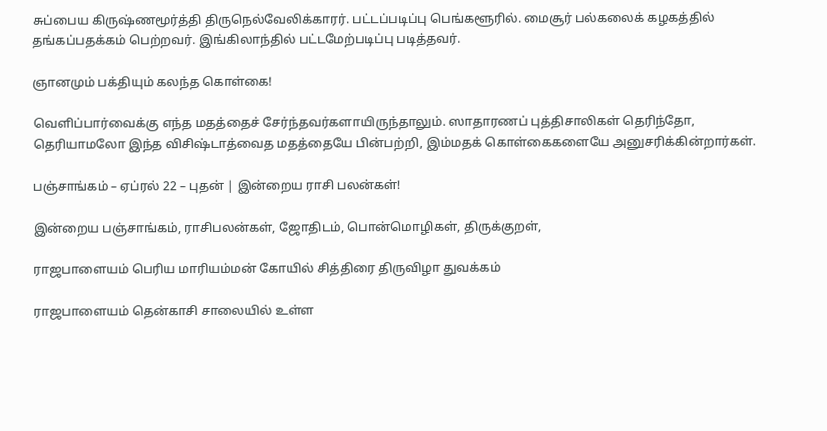சுப்பைய கிருஷ்ணமூர்த்தி திருநெல்வேலிக்காரர். பட்டப்படிப்பு பெங்களூரில். மைசூர் பல்கலைக் கழகத்தில் தங்கப்பதக்கம் பெற்றவர். இங்கிலாந்தில் பட்டமேற்படிப்பு படித்தவர்.

ஞானமும் பக்தியும் கலந்த கொள்கை!

வெளிப்பார்வைக்கு எந்த மதத்தைச் சேர்ந்தவர்களாயிருந்தாலும். ஸாதாரணப் புத்திசாலிகள் தெரிந்தோ, தெரியாமலோ இந்த விசிஷ்டாத்வைத மதத்தையே பின்பற்றி, இம்மதக் கொள்கைகளையே அனுசரிக்கின்றார்கள்.

பஞ்சாங்கம் – ஏப்ரல் 22 – புதன் | இன்றைய ராசி பலன்கள்!

இன்றைய பஞ்சாங்கம், ராசிபலன்கள், ஜோதிடம், பொன்மொழிகள், திருக்குறள்,

ராஜபாளையம் பெரிய மாரியம்மன் கோயில் சித்திரை திருவிழா துவக்கம்

ராஜபாளையம் தென்காசி சாலையில் உள்ள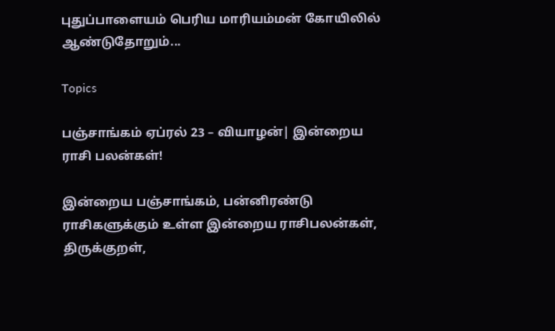புதுப்பாளையம் பெரிய மாரியம்மன் கோயிலில் ஆண்டுதோறும்...

Topics

பஞ்சாங்கம் ஏப்ரல் 23 – வியாழன்| இன்றைய ராசி பலன்கள்!

இன்றைய பஞ்சாங்கம், பன்னிரண்டு ராசிகளுக்கும் உள்ள இன்றைய ராசிபலன்கள், திருக்குறள்,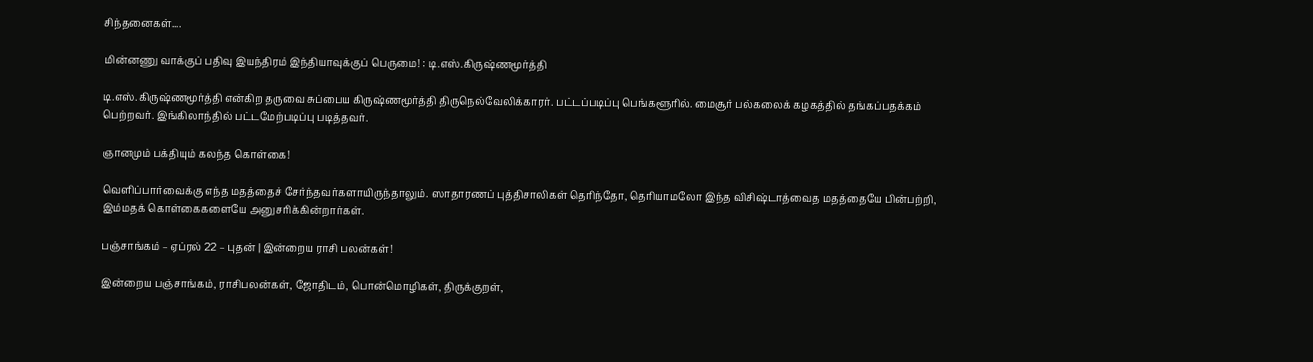சிந்தனைகள்....

மின்னணு வாக்குப் பதிவு இயந்திரம் இந்தியாவுக்குப் பெருமை! : டி.எஸ்.கிருஷ்ணமூர்த்தி

டி.எஸ்.கிருஷ்ணமூர்த்தி என்கிற தருவை சுப்பைய கிருஷ்ணமூர்த்தி திருநெல்வேலிக்காரர். பட்டப்படிப்பு பெங்களூரில். மைசூர் பல்கலைக் கழகத்தில் தங்கப்பதக்கம் பெற்றவர். இங்கிலாந்தில் பட்டமேற்படிப்பு படித்தவர்.

ஞானமும் பக்தியும் கலந்த கொள்கை!

வெளிப்பார்வைக்கு எந்த மதத்தைச் சேர்ந்தவர்களாயிருந்தாலும். ஸாதாரணப் புத்திசாலிகள் தெரிந்தோ, தெரியாமலோ இந்த விசிஷ்டாத்வைத மதத்தையே பின்பற்றி, இம்மதக் கொள்கைகளையே அனுசரிக்கின்றார்கள்.

பஞ்சாங்கம் – ஏப்ரல் 22 – புதன் | இன்றைய ராசி பலன்கள்!

இன்றைய பஞ்சாங்கம், ராசிபலன்கள், ஜோதிடம், பொன்மொழிகள், திருக்குறள்,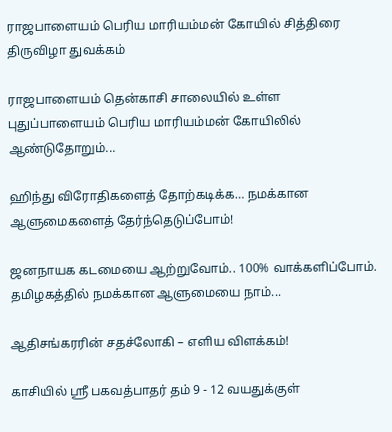ராஜபாளையம் பெரிய மாரியம்மன் கோயில் சித்திரை திருவிழா துவக்கம்

ராஜபாளையம் தென்காசி சாலையில் உள்ள புதுப்பாளையம் பெரிய மாரியம்மன் கோயிலில் ஆண்டுதோறும்...

ஹிந்து விரோதிகளைத் தோற்கடிக்க… நமக்கான ஆளுமைகளைத் தேர்ந்தெடுப்போம்!

ஜனநாயக கடமையை ஆற்றுவோம்.. 100% வாக்களிப்போம். தமிழகத்தில் நமக்கான ஆளுமையை நாம்...

ஆதிசங்கரரின் சதச்லோகி – எளிய விளக்கம்!

காசியில் ஸ்ரீ பகவத்பாதர் தம் 9 - 12 வயதுக்குள்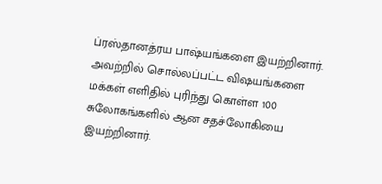ப்ரஸ்தானத்ரய பாஷ்யங்களை இயற்றினார். அவற்றில் சொல்லப்பட்ட விஷயங்களை மக்கள் எளிதில் புரிந்து கொள்ள 100 சுலோகங்களில் ஆன சதச்லோகியை இயற்றினார்.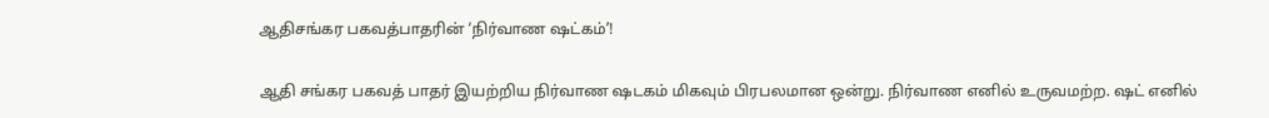ஆதிசங்கர பகவத்பாதரின் ‘நிர்வாண ஷட்கம்’!

ஆதி சங்கர பகவத் பாதர் இயற்றிய நிர்வாண ஷடகம் மிகவும் பிரபலமான ஒன்று. நிர்வாண எனில் உருவமற்ற. ஷட் எனில்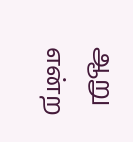ஆறு என்ற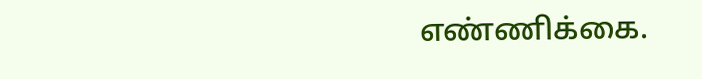எண்ணிக்கை.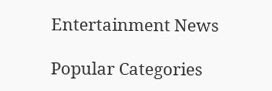Entertainment News

Popular Categories